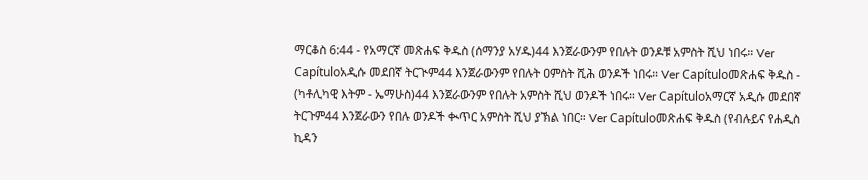ማርቆስ 6:44 - የአማርኛ መጽሐፍ ቅዱስ (ሰማንያ አሃዱ)44 እንጀራውንም የበሉት ወንዶቹ አምስት ሺህ ነበሩ። Ver Capítuloአዲሱ መደበኛ ትርጒም44 እንጀራውንም የበሉት ዐምስት ሺሕ ወንዶች ነበሩ። Ver Capítuloመጽሐፍ ቅዱስ - (ካቶሊካዊ እትም - ኤማሁስ)44 እንጀራውንም የበሉት አምስት ሺህ ወንዶች ነበሩ። Ver Capítuloአማርኛ አዲሱ መደበኛ ትርጉም44 እንጀራውን የበሉ ወንዶች ቊጥር አምስት ሺህ ያኽል ነበር። Ver Capítuloመጽሐፍ ቅዱስ (የብሉይና የሐዲስ ኪዳን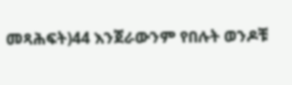መጻሕፍት)44 እንጀራውንም የበሉት ወንዶቹ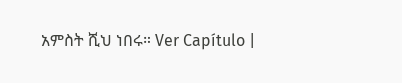አምስት ሺህ ነበሩ። Ver Capítulo |